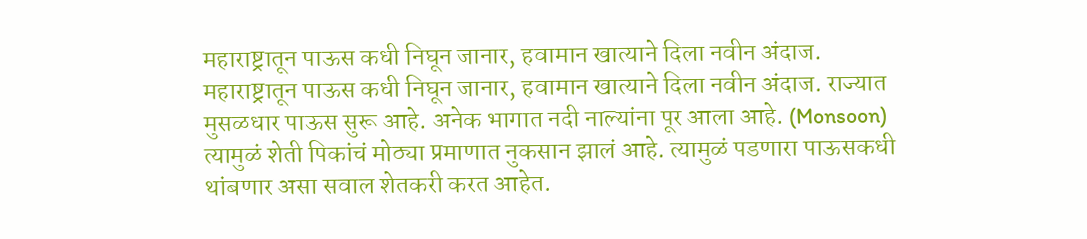महाराष्ट्रातून पाऊस कधी निघून जानार, हवामान खात्याने दिला नवीन अंदाज.
महाराष्ट्रातून पाऊस कधी निघून जानार, हवामान खात्याने दिला नवीन अंदाज. राज्यात मुसळधार पाऊस सुरू आहे. अनेक भागात नदी नाल्यांना पूर आला आहे. (Monsoon) त्यामुळं शेती पिकांचं मोठ्या प्रमाणात नुकसान झालं आहे. त्यामुळं पडणारा पाऊसकधी थांबणार असा सवाल शेतकरी करत आहेत.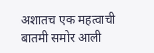अशातच एक महत्वाची बातमी समोर आली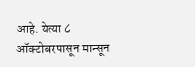आहे. येत्या ८ ऑक्टोबरपासून मान्सून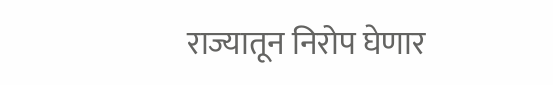राज्यातून निरोप घेणार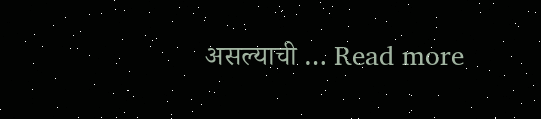असल्याची … Read more